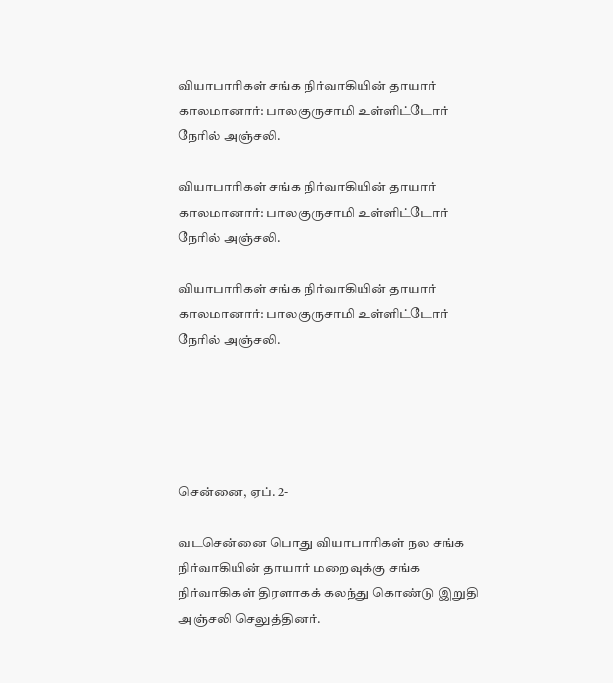வியாபாரிகள் சங்க நிர்வாகியின் தாயார் காலமானார்: பாலகுருசாமி உள்ளிட்டோர் நேரில் அஞ்சலி.

வியாபாரிகள் சங்க நிர்வாகியின் தாயார் காலமானார்: பாலகுருசாமி உள்ளிட்டோர் நேரில் அஞ்சலி.

வியாபாரிகள் சங்க நிர்வாகியின் தாயார் காலமானார்: பாலகுருசாமி உள்ளிட்டோர் நேரில் அஞ்சலி.





சென்னை, ஏப். 2-

வடசென்னை பொது வியாபாரிகள் நல சங்க நிர்வாகியின் தாயார் மறைவுக்கு சங்க நிர்வாகிகள் திரளாகக் கலந்து கொண்டு இறுதி அஞ்சலி செலுத்தினர்.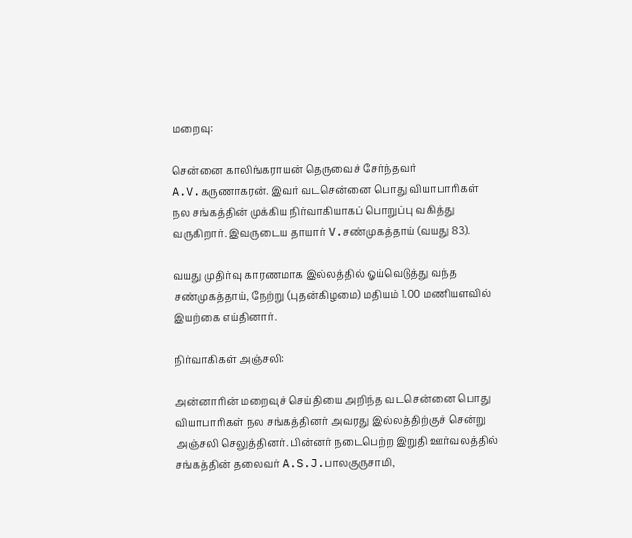மறைவு:

சென்னை காலிங்கராயன் தெருவைச் சேர்ந்தவர் A.V.கருணாகரன். இவர் வடசென்னை பொது வியாபாரிகள் நல சங்கத்தின் முக்கிய நிர்வாகியாகப் பொறுப்பு வகித்து வருகிறார். இவருடைய தாயார் V.சண்முகத்தாய் (வயது 83).

வயது முதிர்வு காரணமாக இல்லத்தில் ஓய்வெடுத்து வந்த சண்முகத்தாய், நேற்று (புதன்கிழமை) மதியம் 1.00 மணியளவில் இயற்கை எய்தினார்.

நிர்வாகிகள் அஞ்சலி:

அன்னாரின் மறைவுச் செய்தியை அறிந்த வடசென்னை பொது வியாபாரிகள் நல சங்கத்தினர் அவரது இல்லத்திற்குச் சென்று அஞ்சலி செலுத்தினர். பின்னர் நடைபெற்ற இறுதி ஊர்வலத்தில் சங்கத்தின் தலைவர் A.S.J.பாலகுருசாமி,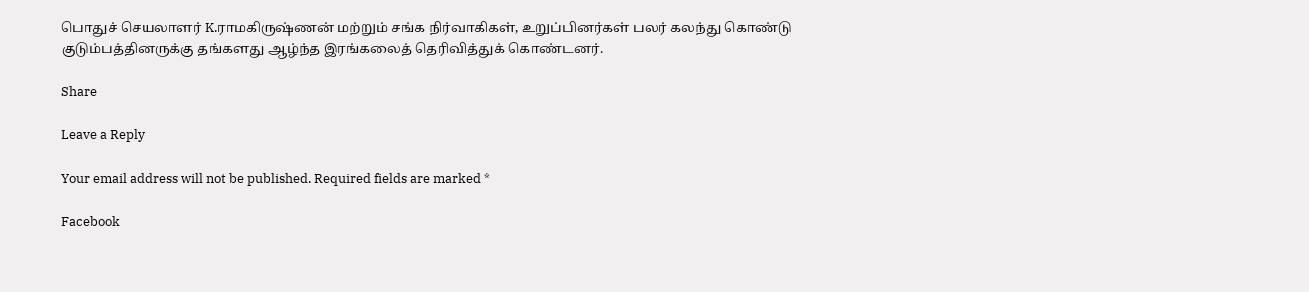பொதுச் செயலாளர் K.ராமகிருஷ்ணன் மற்றும் சங்க நிர்வாகிகள், உறுப்பினர்கள் பலர் கலந்து கொண்டு குடும்பத்தினருக்கு தங்களது ஆழ்ந்த இரங்கலைத் தெரிவித்துக் கொண்டனர்.

Share

Leave a Reply

Your email address will not be published. Required fields are marked *

Facebook